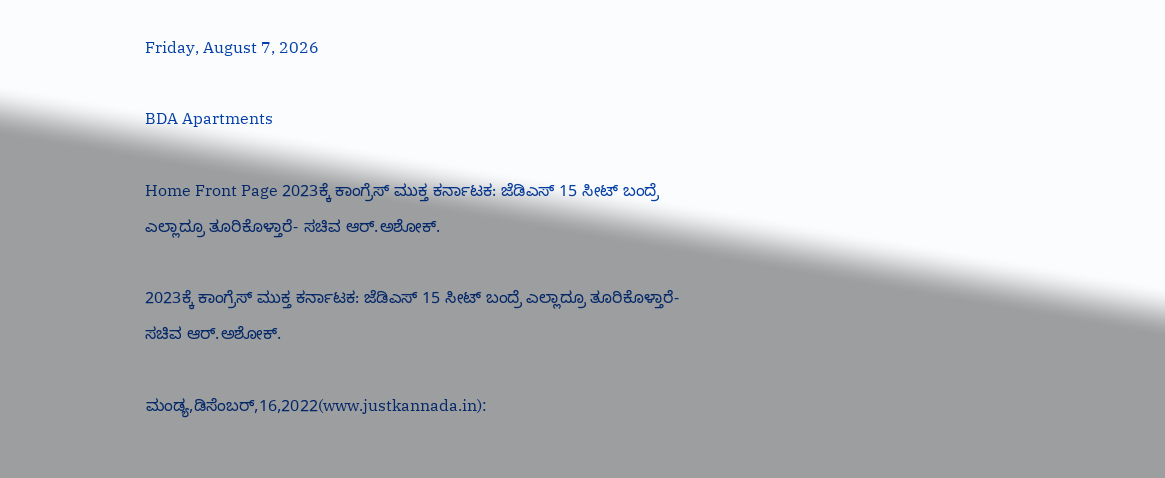Friday, August 7, 2026

BDA Apartments

Home Front Page 2023ಕ್ಕೆ ಕಾಂಗ್ರೆಸ್ ಮುಕ್ತ ಕರ್ನಾಟಕ: ಜೆಡಿಎಸ್ 15 ಸೀಟ್ ಬಂದ್ರೆ ಎಲ್ಲಾದ್ರೂ ತೂರಿಕೊಳ್ತಾರೆ- ಸಚಿವ ಆರ್.ಅಶೋಕ್.

2023ಕ್ಕೆ ಕಾಂಗ್ರೆಸ್ ಮುಕ್ತ ಕರ್ನಾಟಕ: ಜೆಡಿಎಸ್ 15 ಸೀಟ್ ಬಂದ್ರೆ ಎಲ್ಲಾದ್ರೂ ತೂರಿಕೊಳ್ತಾರೆ- ಸಚಿವ ಆರ್.ಅಶೋಕ್.

ಮಂಡ್ಯ,ಡಿಸೆಂಬರ್,16,2022(www.justkannada.in):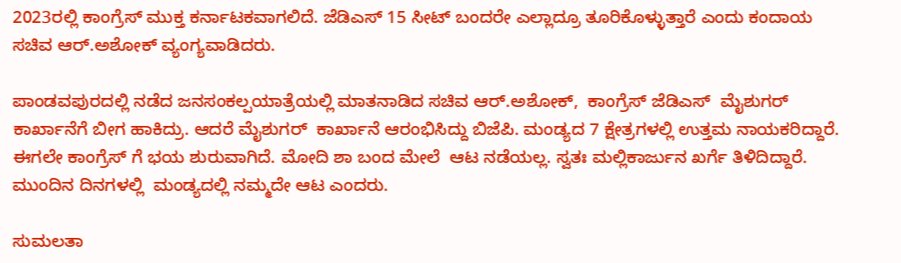2023ರಲ್ಲಿ ಕಾಂಗ್ರೆಸ್ ಮುಕ್ತ ಕರ್ನಾಟಕವಾಗಲಿದೆ. ಜೆಡಿಎಸ್ 15 ಸೀಟ್ ಬಂದರೇ ಎಲ್ಲಾದ್ರೂ ತೂರಿಕೊಳ್ಳುತ್ತಾರೆ ಎಂದು ಕಂದಾಯ ಸಚಿವ ಆರ್.ಅಶೋಕ್ ವ್ಯಂಗ್ಯವಾಡಿದರು.

ಪಾಂಡವಪುರದಲ್ಲಿ ನಡೆದ ಜನಸಂಕಲ್ಪಯಾತ್ರೆಯಲ್ಲಿ ಮಾತನಾಡಿದ ಸಚಿವ ಆರ್.ಅಶೋಕ್,  ಕಾಂಗ್ರೆಸ್ ಜೆಡಿಎಸ್  ಮೈಶುಗರ್ ಕಾರ್ಖಾನೆಗೆ ಬೀಗ ಹಾಕಿದ್ರು. ಆದರೆ ಮೈಶುಗರ್  ಕಾರ್ಖಾನೆ ಆರಂಭಿಸಿದ್ದು ಬಿಜೆಪಿ. ಮಂಡ್ಯದ 7 ಕ್ಷೇತ್ರಗಳಲ್ಲಿ ಉತ್ತಮ ನಾಯಕರಿದ್ದಾರೆ. ಈಗಲೇ ಕಾಂಗ್ರೆಸ್ ಗೆ ಭಯ ಶುರುವಾಗಿದೆ. ಮೋದಿ ಶಾ ಬಂದ ಮೇಲೆ  ಆಟ ನಡೆಯಲ್ಲ. ಸ್ವತಃ ಮಲ್ಲಿಕಾರ್ಜುನ ಖರ್ಗೆ ತಿಳಿದಿದ್ದಾರೆ. ಮುಂದಿನ ದಿನಗಳಲ್ಲಿ  ಮಂಡ್ಯದಲ್ಲಿ ನಮ್ಮದೇ ಆಟ ಎಂದರು.

ಸುಮಲತಾ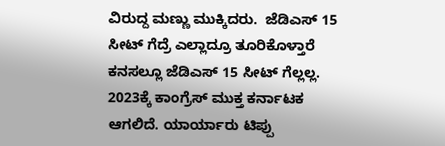ವಿರುದ್ದ ಮಣ್ಣು ಮುಕ್ಕಿದರು.  ಜೆಡಿಎಸ್ 15 ಸೀಟ್ ಗೆದ್ರೆ ಎಲ್ಲಾದ್ರೂ ತೂರಿಕೊಳ್ತಾರೆ ಕನಸಲ್ಲೂ ಜೆಡಿಎಸ್ 15 ಸೀಟ್ ಗೆಲ್ಲಲ್ಲ.  2023ಕ್ಕೆ ಕಾಂಗ್ರೆಸ್ ಮುಕ್ತ ಕರ್ನಾಟಕ ಆಗಲಿದೆ. ಯಾರ್ಯಾರು ಟಿಪ್ಪು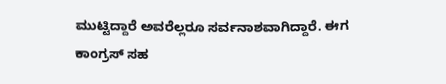ಮುಟ್ಟಿದ್ದಾರೆ ಅವರೆಲ್ಲರೂ ಸರ್ವನಾಶವಾಗಿದ್ದಾರೆ. ಈಗ ಕಾಂಗ್ರಸ್ ಸಹ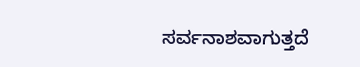ಸರ್ವನಾಶವಾಗುತ್ತದೆ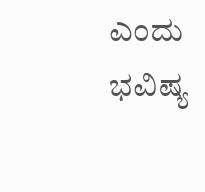ಎಂದು ಭವಿಷ್ಯ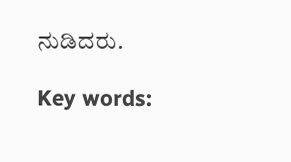ನುಡಿದರು.

Key words: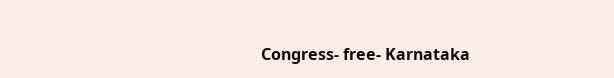Congress- free- Karnataka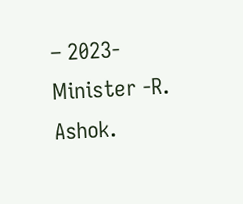– 2023-Minister -R. Ashok.